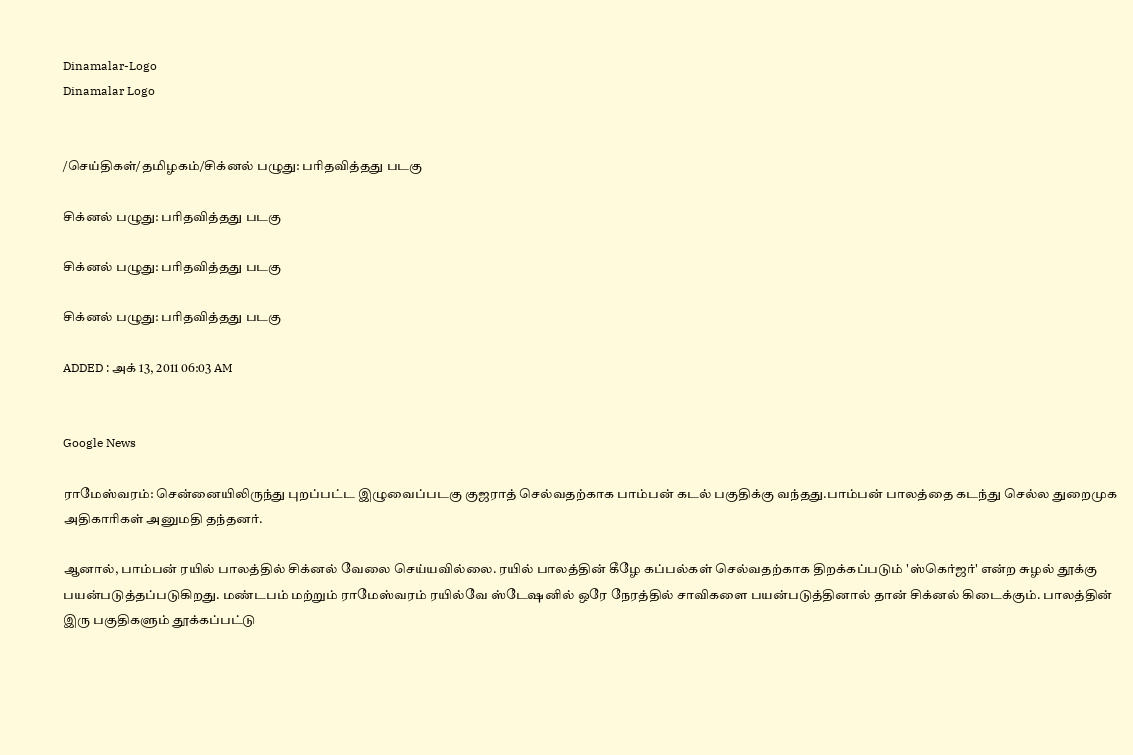Dinamalar-Logo
Dinamalar Logo


/செய்திகள்/தமிழகம்/சிக்னல் பழுது: பரிதவித்தது படகு

சிக்னல் பழுது: பரிதவித்தது படகு

சிக்னல் பழுது: பரிதவித்தது படகு

சிக்னல் பழுது: பரிதவித்தது படகு

ADDED : அக் 13, 2011 06:03 AM


Google News

ராமேஸ்வரம்: சென்னையிலிருந்து புறப்பட்ட இழுவைப்படகு குஜராத் செல்வதற்காக பாம்பன் கடல் பகுதிக்கு வந்தது.பாம்பன் பாலத்தை கடந்து செல்ல துறைமுக அதிகாரிகள் அனுமதி தந்தனர்.

ஆனால், பாம்பன் ரயில் பாலத்தில் சிக்னல் வேலை செய்யவில்லை. ரயில் பாலத்தின் கீழே கப்பல்கள் செல்வதற்காக திறக்கப்படும் 'ஸ்கெர்ஜர்' என்ற சுழல் தூக்கு பயன்படுத்தப்படுகிறது. மண்டபம் மற்றும் ராமேஸ்வரம் ரயில்வே ஸ்டேஷனில் ஒரே நேரத்தில் சாவிகளை பயன்படுத்தினால் தான் சிக்னல் கிடைக்கும். பாலத்தின் இரு பகுதிகளும் தூக்கப்பட்டு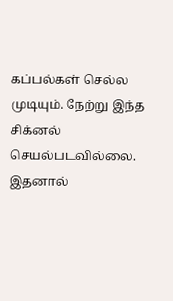கப்பல்கள் செல்ல முடியும். நேற்று இந்த சிக்னல் செயல்படவில்லை. இதனால்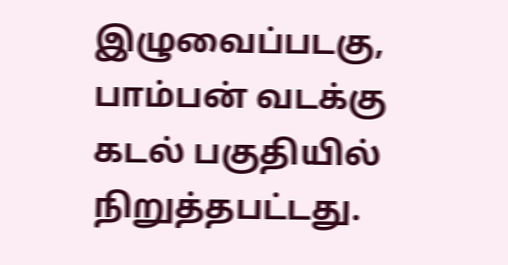இழுவைப்படகு, பாம்பன் வடக்கு கடல் பகுதியில் நிறுத்தபட்டது.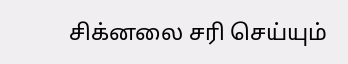சிக்னலை சரி செய்யும்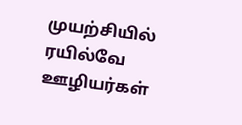முயற்சியில் ரயில்வே ஊழியர்கள்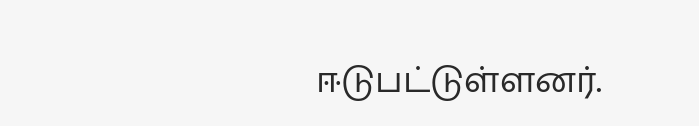ஈடுபட்டுள்ளனர்.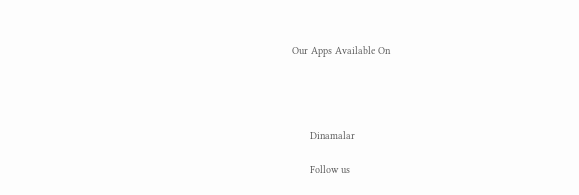Our Apps Available On




      Dinamalar

      Follow us